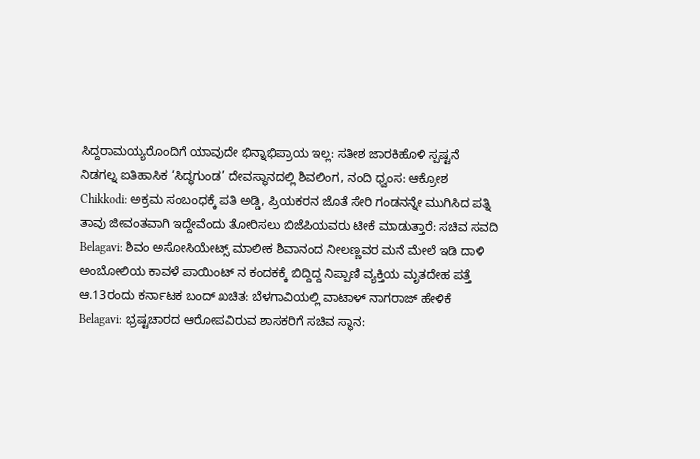ಸಿದ್ದರಾಮಯ್ಯರೊಂದಿಗೆ ಯಾವುದೇ ಭಿನ್ನಾಭಿಪ್ರಾಯ ಇಲ್ಲ: ಸತೀಶ ಜಾರಕಿಹೊಳಿ ಸ್ಪಷ್ಟನೆ
ನಿಡಗಲ್ನ ಐತಿಹಾಸಿಕ ‘ಸಿದ್ಧಗುಂಡ’ ದೇವಸ್ಥಾನದಲ್ಲಿ ಶಿವಲಿಂಗ, ನಂದಿ ಧ್ವಂಸ: ಆಕ್ರೋಶ
Chikkodi: ಅಕ್ರಮ ಸಂಬಂಧಕ್ಕೆ ಪತಿ ಅಡ್ಡಿ, ಪ್ರಿಯಕರನ ಜೊತೆ ಸೇರಿ ಗಂಡನನ್ನೇ ಮುಗಿಸಿದ ಪತ್ನಿ
ತಾವು ಜೀವಂತವಾಗಿ ಇದ್ದೇವೆಂದು ತೋರಿಸಲು ಬಿಜೆಪಿಯವರು ಟೀಕೆ ಮಾಡುತ್ತಾರೆ: ಸಚಿವ ಸವದಿ
Belagavi: ಶಿವಂ ಅಸೋಸಿಯೇಟ್ಸ್ ಮಾಲೀಕ ಶಿವಾನಂದ ನೀಲಣ್ಣವರ ಮನೆ ಮೇಲೆ ಇಡಿ ದಾಳಿ
ಅಂಬೋಲಿಯ ಕಾವಳೆ ಪಾಯಿಂಟ್ ನ ಕಂದಕಕ್ಕೆ ಬಿದ್ದಿದ್ದ ನಿಪ್ಪಾಣಿ ವ್ಯಕ್ತಿಯ ಮೃತದೇಹ ಪತ್ತೆ
ಆ.13ರಂದು ಕರ್ನಾಟಕ ಬಂದ್ ಖಚಿತ: ಬೆಳಗಾವಿಯಲ್ಲಿ ವಾಟಾಳ್ ನಾಗರಾಜ್ ಹೇಳಿಕೆ
Belagavi: ಭ್ರಷ್ಟಚಾರದ ಆರೋಪವಿರುವ ಶಾಸಕರಿಗೆ ಸಚಿವ ಸ್ಥಾನ: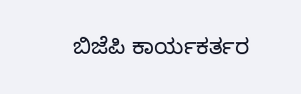ಬಿಜೆಪಿ ಕಾರ್ಯಕರ್ತರ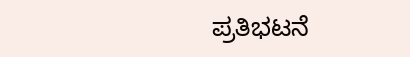ಪ್ರತಿಭಟನೆ